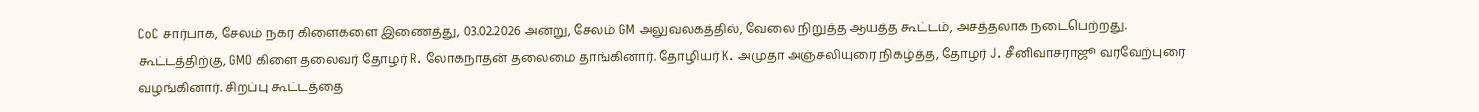CoC சார்பாக, சேலம் நகர கிளைகளை இணைத்து, 03.02.2026 அன்று, சேலம் GM அலுவலகத்தில், வேலை நிறுத்த ஆயத்த கூட்டம், அசத்தலாக நடைபெற்றது. கூட்டத்திற்கு, GMO கிளை தலைவர் தோழர் R. லோகநாதன் தலைமை தாங்கினார். தோழியர் K. அமுதா அஞ்சலியுரை நிகழ்த்த, தோழர் J. சீனிவாசராஜூ வரவேற்புரை வழங்கினார். சிறப்பு கூட்டத்தை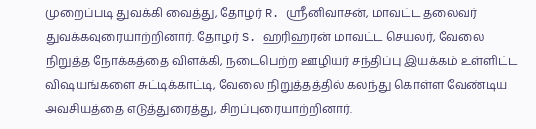முறைப்படி துவக்கி வைத்து, தோழர் R. ஸ்ரீனிவாசன், மாவட்ட தலைவர் துவக்கவுரையாற்றினார். தோழர் S. ஹரிஹரன் மாவட்ட செயலர், வேலை நிறுத்த நோக்கத்தை விளக்கி, நடைபெற்ற ஊழியர் சந்திப்பு இயக்கம் உள்ளிட்ட விஷயங்களை சுட்டிக்காட்டி, வேலை நிறுத்தத்தில் கலந்து கொள்ள வேண்டிய அவசியத்தை எடுத்துரைத்து, சிறப்புரையாற்றினார்.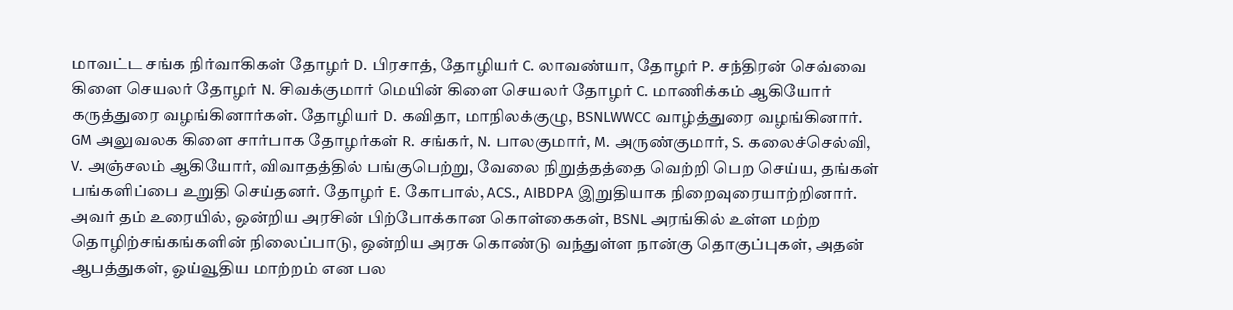மாவட்ட சங்க நிர்வாகிகள் தோழர் D. பிரசாத், தோழியர் C. லாவண்யா, தோழர் P. சந்திரன் செவ்வை கிளை செயலர் தோழர் N. சிவக்குமார் மெயின் கிளை செயலர் தோழர் C. மாணிக்கம் ஆகியோர் கருத்துரை வழங்கினார்கள். தோழியர் D. கவிதா, மாநிலக்குழு, BSNLWWCC வாழ்த்துரை வழங்கினார். GM அலுவலக கிளை சார்பாக தோழர்கள் R. சங்கர், N. பாலகுமார், M. அருண்குமார், S. கலைச்செல்வி, V. அஞ்சலம் ஆகியோர், விவாதத்தில் பங்குபெற்று, வேலை நிறுத்தத்தை வெற்றி பெற செய்ய, தங்கள் பங்களிப்பை உறுதி செய்தனர். தோழர் E. கோபால், ACS., AIBDPA இறுதியாக நிறைவுரையாற்றினார். அவர் தம் உரையில், ஒன்றிய அரசின் பிற்போக்கான கொள்கைகள், BSNL அரங்கில் உள்ள மற்ற தொழிற்சங்கங்களின் நிலைப்பாடு, ஒன்றிய அரசு கொண்டு வந்துள்ள நான்கு தொகுப்புகள், அதன் ஆபத்துகள், ஓய்வூதிய மாற்றம் என பல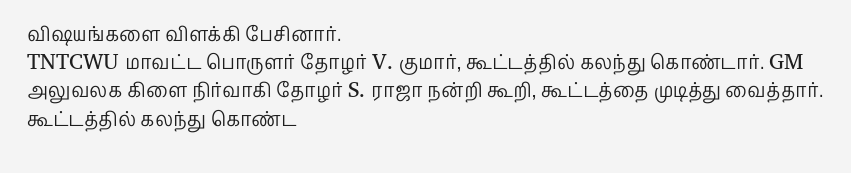விஷயங்களை விளக்கி பேசினார்.
TNTCWU மாவட்ட பொருளர் தோழர் V. குமார், கூட்டத்தில் கலந்து கொண்டார். GM அலுவலக கிளை நிர்வாகி தோழர் S. ராஜா நன்றி கூறி, கூட்டத்தை முடித்து வைத்தார். கூட்டத்தில் கலந்து கொண்ட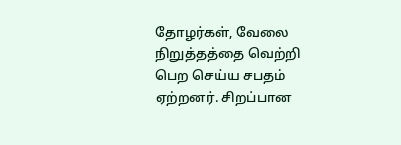தோழர்கள், வேலை நிறுத்தத்தை வெற்றி பெற செய்ய சபதம் ஏற்றனர். சிறப்பான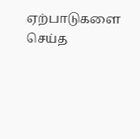ஏற்பாடுகளை செய்த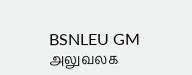BSNLEU GM அலுவலக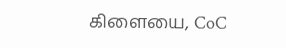கிளையை, CoC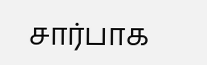சார்பாக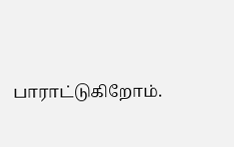பாராட்டுகிறோம்.